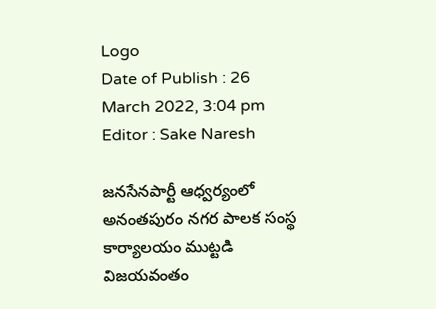Logo
Date of Publish : 26 March 2022, 3:04 pm
Editor : Sake Naresh

జనసేనపార్టీ ఆధ్వర్యంలో అనంతపురం నగర పాలక సంస్థ కార్యాలయం ముట్టడి విజయవంతం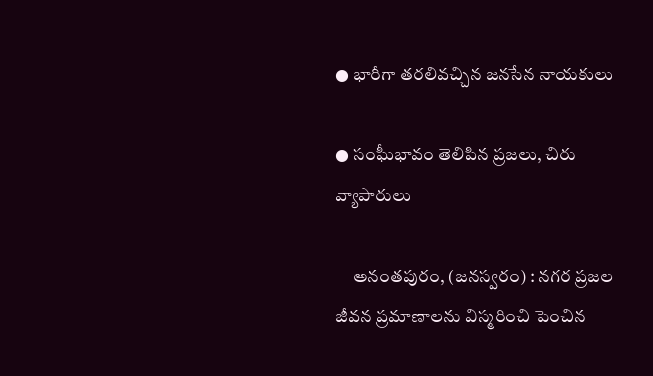● భారీగా తరలివచ్చిన జనసేన నాయకులు

● సంఘీభావం తెలిపిన ప్రజలు, చిరు వ్యాపారులు

     అనంతపురం, (జనస్వరం) : నగర ప్రజల జీవన ప్రమాణాలను విస్మరించి పెంచిన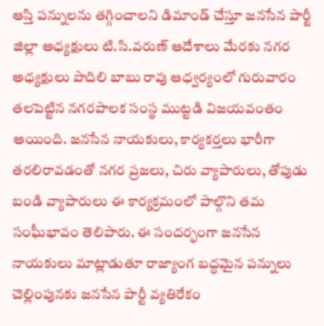ఆస్తి పన్నులను తగ్గించాలని డిమాండ్‌ చేస్తూ జనసేన పార్టీ జిల్లా అధ్యక్షులు టి.సి.వరుణ్‌ ఆదేశాలు మేరకు నగర అధ్యక్షులు పొదిలి బాబు రావు ఆధ్వర్యంలో గురువారం తలపెట్టిన నగరపాలక సంస్థ ముట్టడి విజయవంతం అయింది. జనసేన నాయకులు, కార్యకర్తలు భారీగా తరలిరావడంతో నగర ప్రజలు, చిరు వ్యాపారులు, తోపుడు బండి వ్యాపారులు ఈ కార్యక్రమంలో పాల్గొని తమ సంఘీభావం తెలిపారు. ఈ సందర్భంగా జనసేన నాయకులు మాట్లాడుతూ రాజ్యాంగ బద్ధమైన పన్నులు చెల్లింపునకు జనసేన పార్టీ వ్యతిరేకం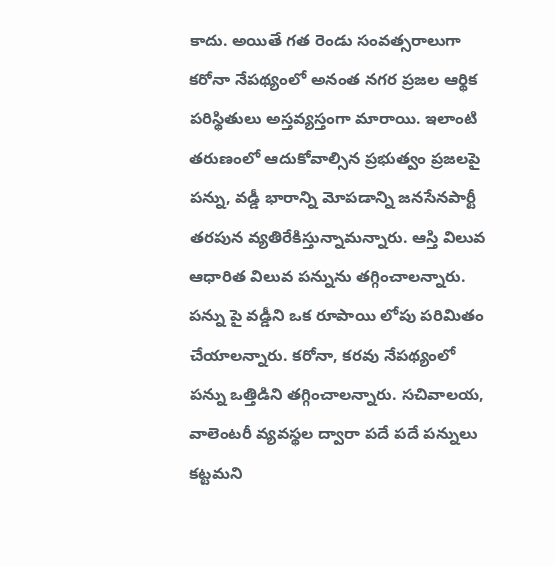కాదు. అయితే గత రెండు సంవత్సరాలుగా కరోనా నేపథ్యంలో అనంత నగర ప్రజల ఆర్థిక పరిస్థితులు అస్తవ్యస్తంగా మారాయి. ఇలాంటి తరుణంలో ఆదుకోవాల్సిన ప్రభుత్వం ప్రజలపై పన్ను, వడ్డీ భారాన్ని మోపడాన్ని జనసేనపార్టీ తరపున వ్యతిరేకిస్తున్నామన్నారు. ఆస్తి విలువ ఆధారిత విలువ పన్నును తగ్గించాలన్నారు. పన్ను పై వడ్డీని ఒక రూపాయి లోపు పరిమితం చేయాలన్నారు. కరోనా, కరవు నేపథ్యంలో పన్ను ఒత్తిడిని తగ్గించాలన్నారు. సచివాలయ, వాలెంటరీ వ్యవస్థల ద్వారా పదే పదే పన్నులు కట్టమని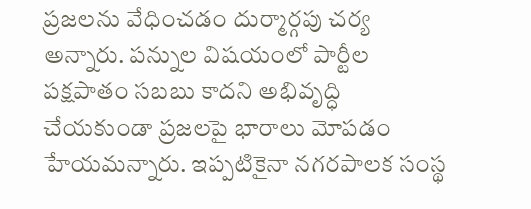ప్రజలను వేధించడం దుర్మార్గపు చర్య అన్నారు. పన్నుల విషయంలో పార్టీల పక్షపాతం సబబు కాదని అభివృద్ధి చేయకుండా ప్రజలపై భారాలు మోపడం హేయమన్నారు. ఇప్పటికైనా నగరపాలక సంస్థ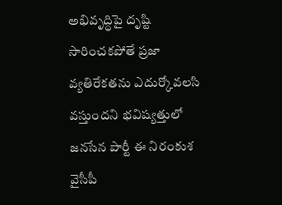అభివృద్ధిపై దృష్టి సారించకపోతే ప్రజా వ్యతిరేకతను ఎదుర్కోవలసి వస్తుందని భవిష్యత్తులో జనసేన పార్టీ ఈ నిరంకుశ వైసీపీ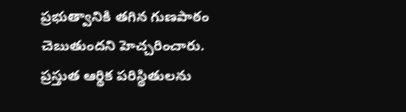ప్రభుత్వానికి తగిన గుణపాఠం చెబుతుందని హెచ్చరించారు. ప్రస్తుత ఆర్థిక పరిస్థితులను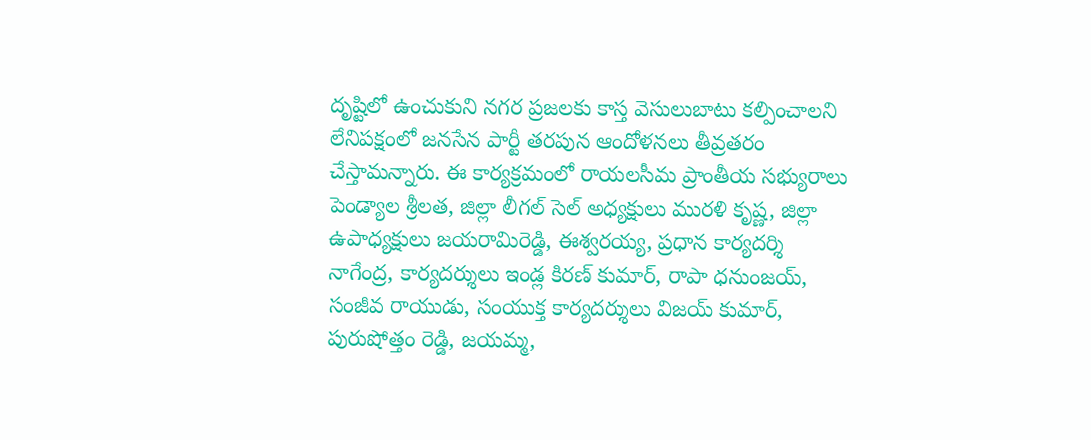దృష్టిలో ఉంచుకుని నగర ప్రజలకు కాస్త వెసులుబాటు కల్పించాలని లేనిపక్షంలో జనసేన పార్టీ తరపున ఆందోళనలు తీవ్రతరం చేస్తామన్నారు. ఈ కార్యక్రమంలో రాయలసీమ ప్రాంతీయ సభ్యురాలు పెండ్యాల శ్రీలత, జిల్లా లీగల్‌ సెల్‌ అధ్యక్షులు మురళి కృష్ణ, జిల్లా ఉపాధ్యక్షులు జయరామిరెడ్డి, ఈశ్వరయ్య, ప్రధాన కార్యదర్శి నాగేంద్ర, కార్యదర్శులు ఇండ్ల కిరణ్‌ కుమార్‌, రాపా ధనుంజయ్‌, సంజీవ రాయుడు, సంయుక్త కార్యదర్శులు విజయ్‌ కుమార్‌, పురుషోత్తం రెడ్డి, జయమ్మ,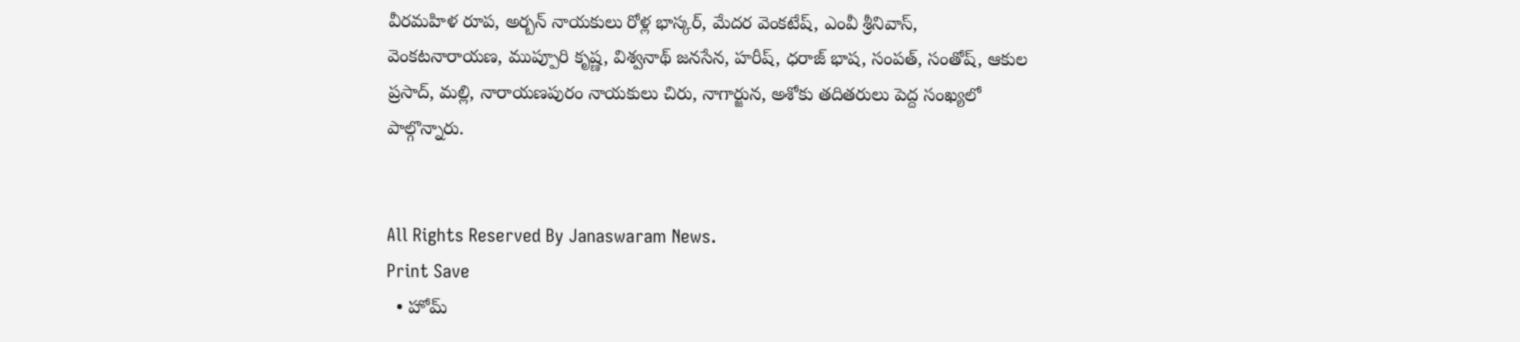వీరమహిళ రూప, అర్బన్‌ నాయకులు రోళ్ల భాస్కర్‌, మేదర వెంకటేష్‌, ఎంవీ శ్రీనివాస్‌, వెంకటనారాయణ, ముప్పూరి కృష్ణ, విశ్వనాథ్ జనసేన, హరీష్‌, ధరాజ్‌ భాష, సంపత్‌, సంతోష్‌, ఆకుల ప్రసాద్‌, మల్లి, నారాయణపురం నాయకులు చిరు, నాగార్జున, అశోకు తదితరులు పెద్ద సంఖ్యలో పాల్గొన్నారు.


All Rights Reserved By Janaswaram News.
Print Save
  • హోమ్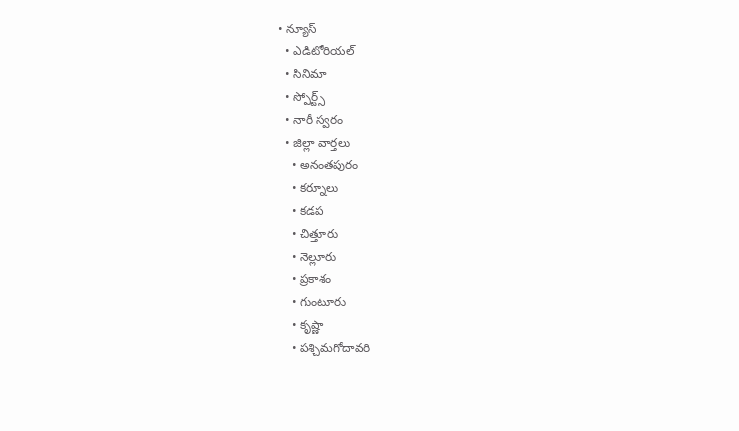• న్యూస్
  • ఎడిటోరియల్
  • సినిమా
  • స్పోర్ట్స్
  • నారీ స్వరం
  • జిల్లా వార్తలు
    • అనంతపురం
    • కర్నూలు
    • కడప
    • చిత్తూరు
    • నెల్లూరు
    • ప్రకాశం
    • గుంటూరు
    • కృష్ణా
    • పశ్చిమగోదావరి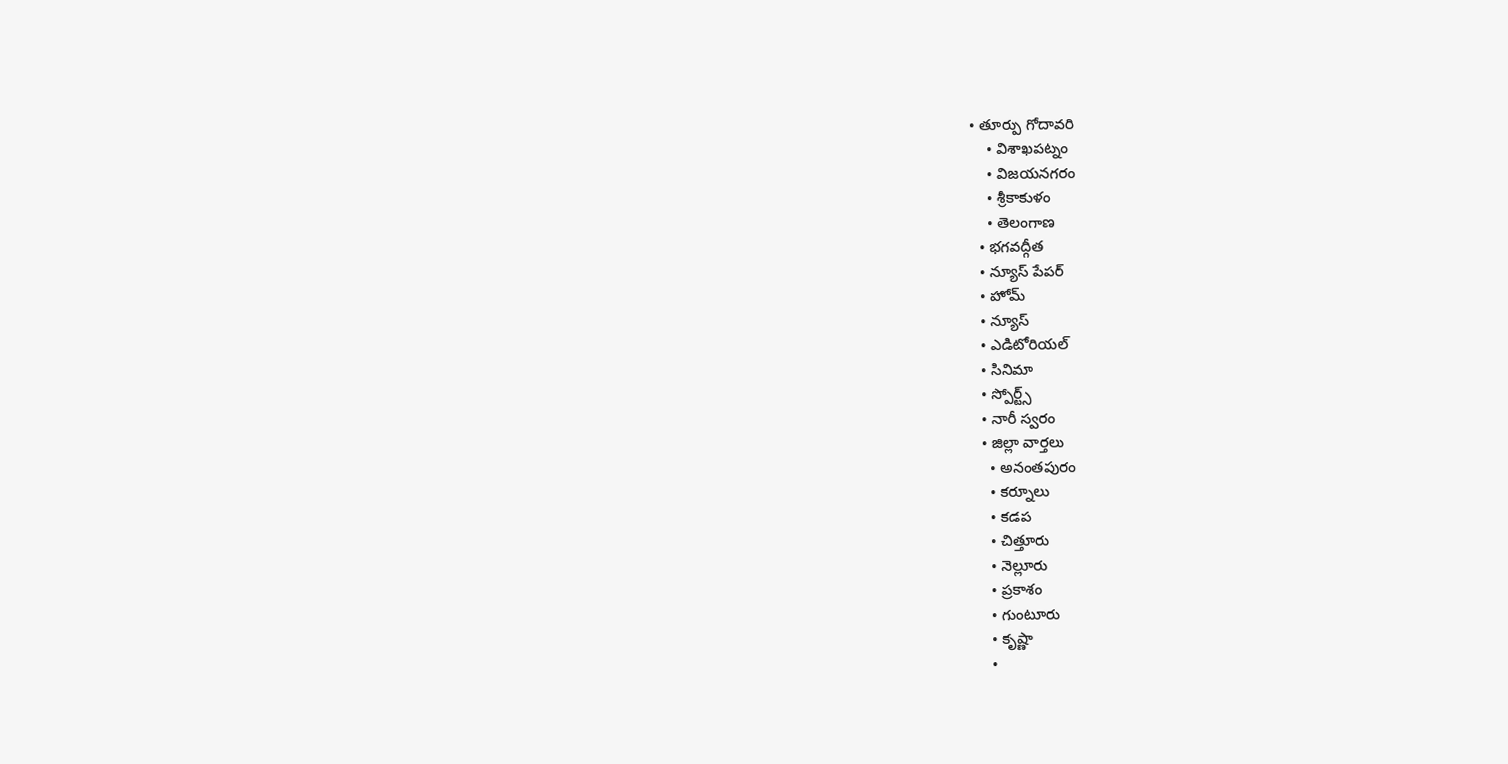• తూర్పు గోదావరి
    • విశాఖపట్నం
    • విజయనగరం
    • శ్రీకాకుళం
    • తెలంగాణ
  • భగవద్గీత
  • న్యూస్ పేపర్
  • హోమ్
  • న్యూస్
  • ఎడిటోరియల్
  • సినిమా
  • స్పోర్ట్స్
  • నారీ స్వరం
  • జిల్లా వార్తలు
    • అనంతపురం
    • కర్నూలు
    • కడప
    • చిత్తూరు
    • నెల్లూరు
    • ప్రకాశం
    • గుంటూరు
    • కృష్ణా
    •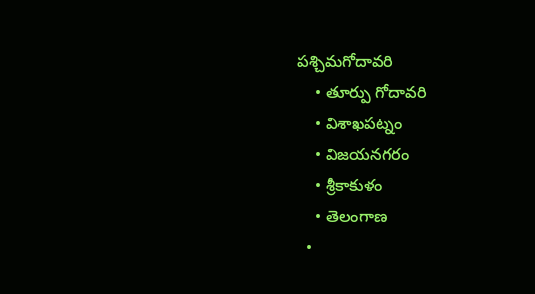పశ్చిమగోదావరి
    • తూర్పు గోదావరి
    • విశాఖపట్నం
    • విజయనగరం
    • శ్రీకాకుళం
    • తెలంగాణ
  •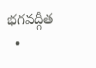భగవద్గీత
  •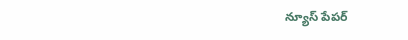న్యూస్ పేపర్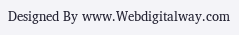Designed By www.Webdigitalway.com